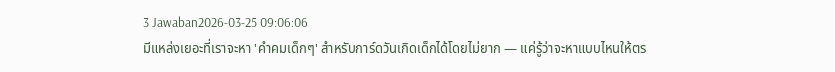3 Jawaban2026-03-25 09:06:06
มีแหล่งเยอะที่เราจะหา 'คําคมเด็กๆ' สำหรับการ์ดวันเกิดเด็กได้โดยไม่ยาก — แค่รู้ว่าจะหาแบบไหนให้ตร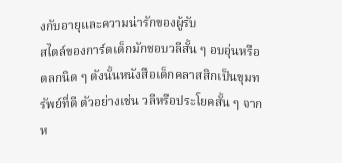งกับอายุและความน่ารักของผู้รับ
สไตล์ของการ์ดเด็กมักชอบวลีสั้น ๆ อบอุ่นหรือตลกนิด ๆ ดังนั้นหนังสือเด็กคลาสสิกเป็นขุมทรัพย์ที่ดี ตัวอย่างเช่น วลีหรือประโยคสั้น ๆ จากห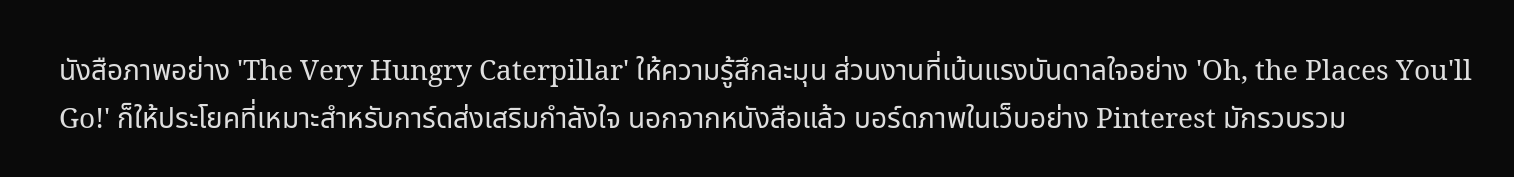นังสือภาพอย่าง 'The Very Hungry Caterpillar' ให้ความรู้สึกละมุน ส่วนงานที่เน้นแรงบันดาลใจอย่าง 'Oh, the Places You'll Go!' ก็ให้ประโยคที่เหมาะสำหรับการ์ดส่งเสริมกำลังใจ นอกจากหนังสือแล้ว บอร์ดภาพในเว็บอย่าง Pinterest มักรวบรวม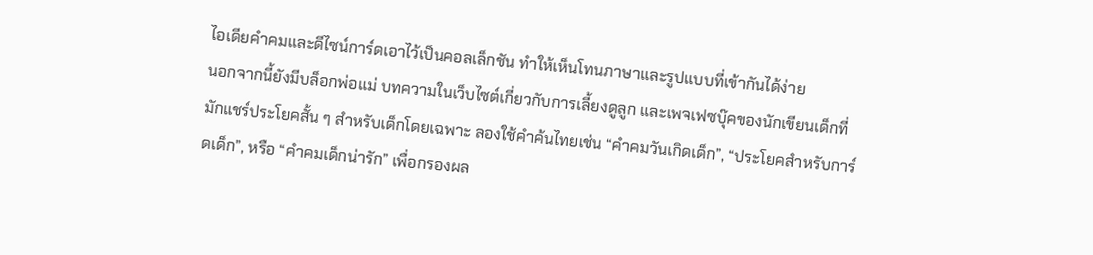ไอเดียคำคมและดีไซน์การ์ดเอาไว้เป็นคอลเล็กชัน ทำให้เห็นโทนภาษาและรูปแบบที่เข้ากันได้ง่าย
นอกจากนี้ยังมีบล็อกพ่อแม่ บทความในเว็บไซต์เกี่ยวกับการเลี้ยงดูลูก และเพจเฟซบุ๊คของนักเขียนเด็กที่มักแชร์ประโยคสั้น ๆ สำหรับเด็กโดยเฉพาะ ลองใช้คำค้นไทยเช่น “คําคมวันเกิดเด็ก”, “ประโยคสำหรับการ์ดเด็ก”, หรือ “คำคมเด็กน่ารัก” เพื่อกรองผล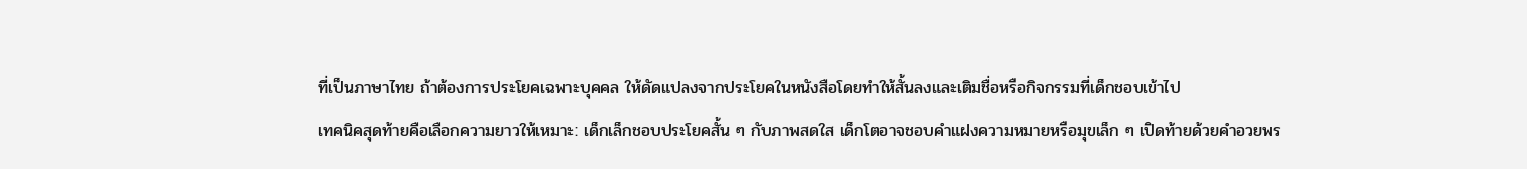ที่เป็นภาษาไทย ถ้าต้องการประโยคเฉพาะบุคคล ให้ดัดแปลงจากประโยคในหนังสือโดยทำให้สั้นลงและเติมชื่อหรือกิจกรรมที่เด็กชอบเข้าไป
เทคนิคสุดท้ายคือเลือกความยาวให้เหมาะ: เด็กเล็กชอบประโยคสั้น ๆ กับภาพสดใส เด็กโตอาจชอบคำแฝงความหมายหรือมุขเล็ก ๆ เปิดท้ายด้วยคำอวยพร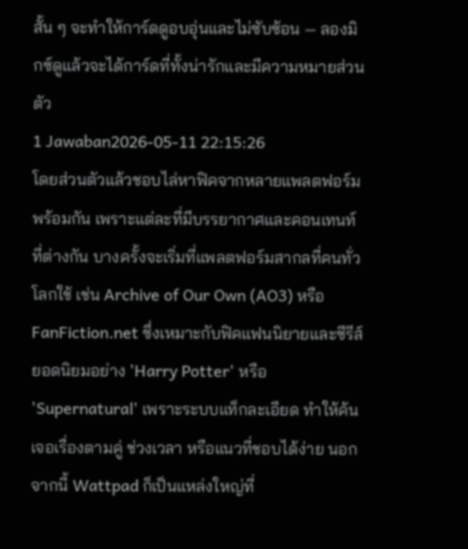สั้น ๆ จะทำให้การ์ดดูอบอุ่นและไม่ซับซ้อน — ลองมิกซ์ดูแล้วจะได้การ์ดที่ทั้งน่ารักและมีความหมายส่วนตัว
1 Jawaban2026-05-11 22:15:26
โดยส่วนตัวแล้วชอบไล่หาฟิคจากหลายแพลตฟอร์มพร้อมกัน เพราะแต่ละที่มีบรรยากาศและคอนเทนท์ที่ต่างกัน บางครั้งจะเริ่มที่แพลตฟอร์มสากลที่คนทั่วโลกใช้ เช่น Archive of Our Own (AO3) หรือ FanFiction.net ซึ่งเหมาะกับฟิคแฟนนิยายและซีรีส์ยอดนิยมอย่าง 'Harry Potter' หรือ 'Supernatural' เพราะระบบแท็กละเอียด ทำให้ค้นเจอเรื่องตามคู่ ช่วงเวลา หรือแนวที่ชอบได้ง่าย นอกจากนี้ Wattpad ก็เป็นแหล่งใหญ่ที่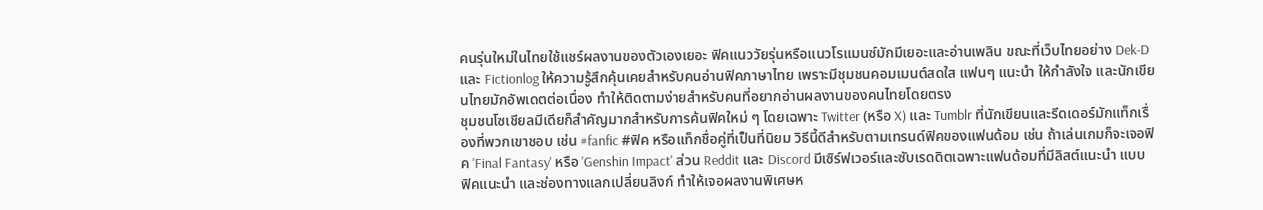คนรุ่นใหม่ในไทยใช้แชร์ผลงานของตัวเองเยอะ ฟิคแนววัยรุ่นหรือแนวโรแมนซ์มักมีเยอะและอ่านเพลิน ขณะที่เว็บไทยอย่าง Dek-D และ Fictionlog ให้ความรู้สึกคุ้นเคยสำหรับคนอ่านฟิคภาษาไทย เพราะมีชุมชนคอมเมนต์สดใส แฟนๆ แนะนำ ให้กำลังใจ และนักเขียนไทยมักอัพเดตต่อเนื่อง ทำให้ติดตามง่ายสำหรับคนที่อยากอ่านผลงานของคนไทยโดยตรง
ชุมชนโซเชียลมีเดียก็สำคัญมากสำหรับการค้นฟิคใหม่ ๆ โดยเฉพาะ Twitter (หรือ X) และ Tumblr ที่นักเขียนและรีดเดอร์มักแท็กเรื่องที่พวกเขาชอบ เช่น #fanfic #ฟิค หรือแท็กชื่อคู่ที่เป็นที่นิยม วิธีนี้ดีสำหรับตามเทรนด์ฟิคของแฟนด้อม เช่น ถ้าเล่นเกมก็จะเจอฟิค 'Final Fantasy' หรือ 'Genshin Impact' ส่วน Reddit และ Discord มีเซิร์ฟเวอร์และซับเรดดิตเฉพาะแฟนด้อมที่มีลิสต์แนะนำ แบบฟิคแนะนำ และช่องทางแลกเปลี่ยนลิงก์ ทำให้เจอผลงานพิเศษห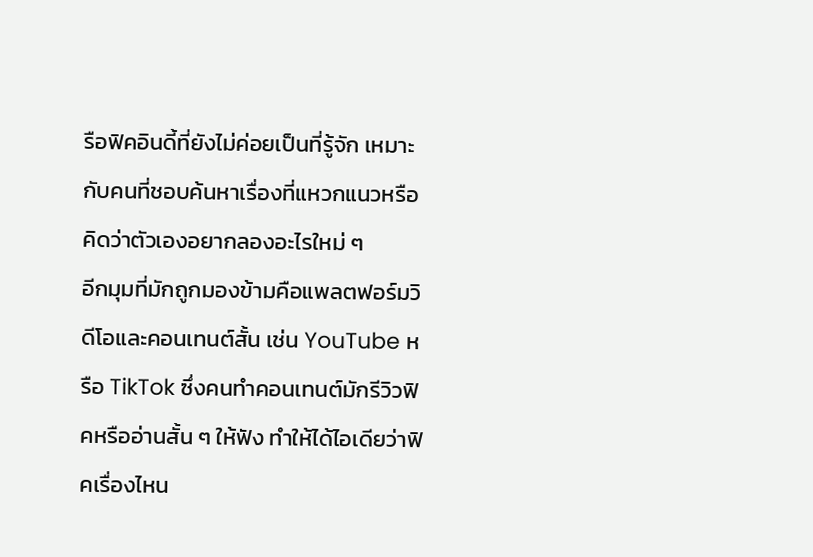รือฟิคอินดี้ที่ยังไม่ค่อยเป็นที่รู้จัก เหมาะกับคนที่ชอบค้นหาเรื่องที่แหวกแนวหรือคิดว่าตัวเองอยากลองอะไรใหม่ ๆ
อีกมุมที่มักถูกมองข้ามคือแพลตฟอร์มวิดีโอและคอนเทนต์สั้น เช่น YouTube หรือ TikTok ซึ่งคนทำคอนเทนต์มักรีวิวฟิคหรืออ่านสั้น ๆ ให้ฟัง ทำให้ได้ไอเดียว่าฟิคเรื่องไหน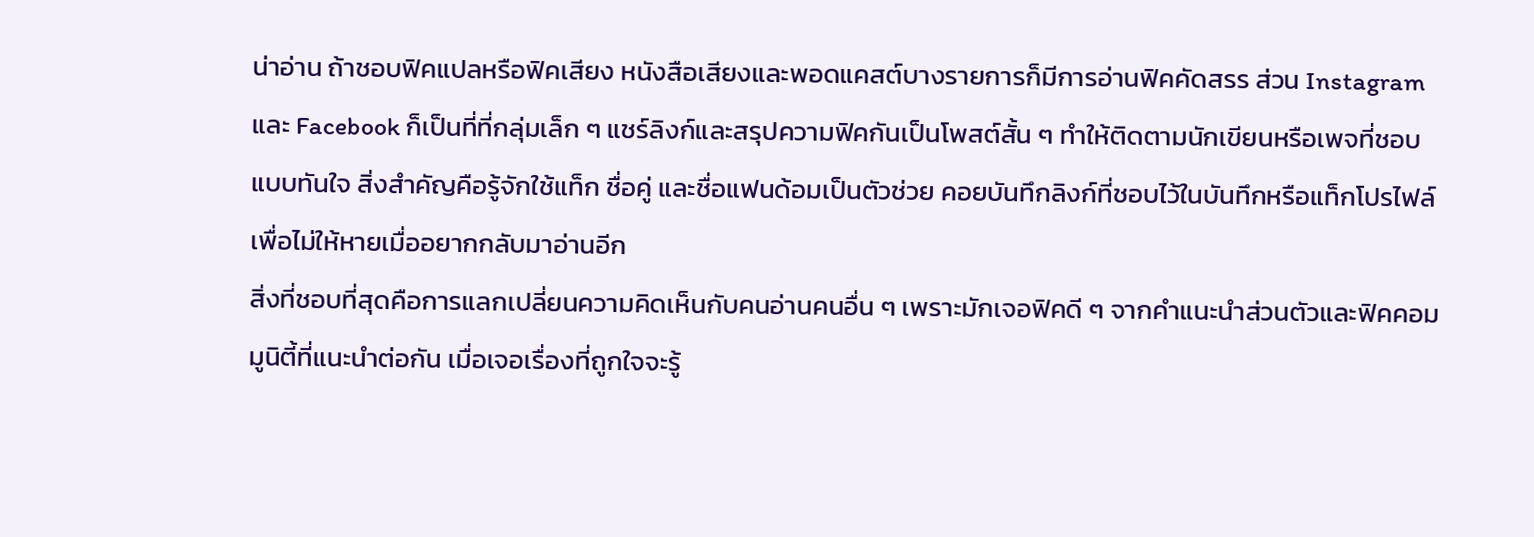น่าอ่าน ถ้าชอบฟิคแปลหรือฟิคเสียง หนังสือเสียงและพอดแคสต์บางรายการก็มีการอ่านฟิคคัดสรร ส่วน Instagram และ Facebook ก็เป็นที่ที่กลุ่มเล็ก ๆ แชร์ลิงก์และสรุปความฟิคกันเป็นโพสต์สั้น ๆ ทำให้ติดตามนักเขียนหรือเพจที่ชอบแบบทันใจ สิ่งสำคัญคือรู้จักใช้แท็ก ชื่อคู่ และชื่อแฟนด้อมเป็นตัวช่วย คอยบันทึกลิงก์ที่ชอบไว้ในบันทึกหรือแท็กโปรไฟล์ เพื่อไม่ให้หายเมื่ออยากกลับมาอ่านอีก
สิ่งที่ชอบที่สุดคือการแลกเปลี่ยนความคิดเห็นกับคนอ่านคนอื่น ๆ เพราะมักเจอฟิคดี ๆ จากคำแนะนำส่วนตัวและฟิคคอมมูนิตี้ที่แนะนำต่อกัน เมื่อเจอเรื่องที่ถูกใจจะรู้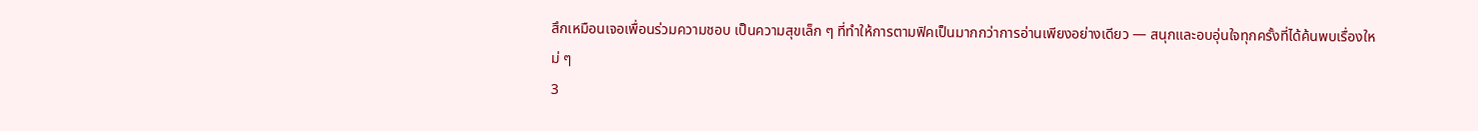สึกเหมือนเจอเพื่อนร่วมความชอบ เป็นความสุขเล็ก ๆ ที่ทำให้การตามฟิคเป็นมากกว่าการอ่านเพียงอย่างเดียว — สนุกและอบอุ่นใจทุกครั้งที่ได้ค้นพบเรื่องใหม่ ๆ
3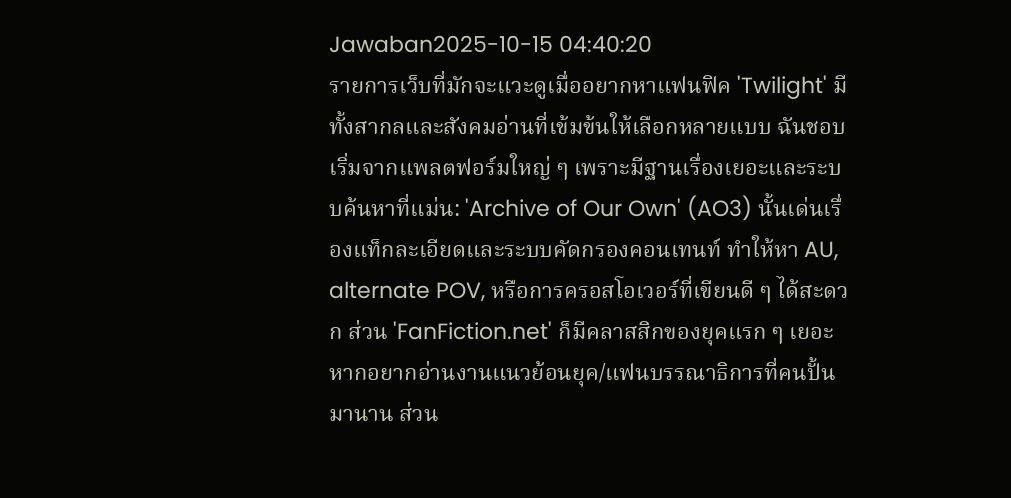Jawaban2025-10-15 04:40:20
รายการเว็บที่มักจะแวะดูเมื่ออยากหาแฟนฟิค 'Twilight' มีทั้งสากลและสังคมอ่านที่เข้มข้นให้เลือกหลายแบบ ฉันชอบเริ่มจากแพลตฟอร์มใหญ่ ๆ เพราะมีฐานเรื่องเยอะและระบบค้นหาที่แม่น: 'Archive of Our Own' (AO3) นั้นเด่นเรื่องแท็กละเอียดและระบบคัดกรองคอนเทนท์ ทำให้หา AU, alternate POV, หรือการครอสโอเวอร์ที่เขียนดี ๆ ได้สะดวก ส่วน 'FanFiction.net' ก็มีคลาสสิกของยุคแรก ๆ เยอะ หากอยากอ่านงานแนวย้อนยุค/แฟนบรรณาธิการที่คนปั้นมานาน ส่วน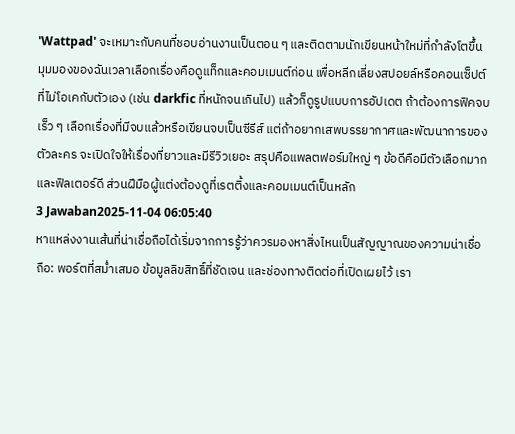'Wattpad' จะเหมาะกับคนที่ชอบอ่านงานเป็นตอน ๆ และติดตามนักเขียนหน้าใหม่ที่กำลังโตขึ้น
มุมมองของฉันเวลาเลือกเรื่องคือดูแท็กและคอมเมนต์ก่อน เพื่อหลีกเลี่ยงสปอยล์หรือคอนเซ็ปต์ที่ไม่โอเคกับตัวเอง (เช่น darkfic ที่หนักจนเกินไป) แล้วก็ดูรูปแบบการอัปเดต ถ้าต้องการฟิคจบเร็ว ๆ เลือกเรื่องที่มีจบแล้วหรือเขียนจบเป็นซีรีส์ แต่ถ้าอยากเสพบรรยากาศและพัฒนาการของตัวละคร จะเปิดใจให้เรื่องที่ยาวและมีรีวิวเยอะ สรุปคือแพลตฟอร์มใหญ่ ๆ ข้อดีคือมีตัวเลือกมากและฟิลเตอร์ดี ส่วนฝีมือผู้แต่งต้องดูที่เรตติ้งและคอมเมนต์เป็นหลัก
3 Jawaban2025-11-04 06:05:40
หาแหล่งงานเส้นที่น่าเชื่อถือได้เริ่มจากการรู้ว่าควรมองหาสิ่งไหนเป็นสัญญาณของความน่าเชื่อถือ: พอร์ตที่สม่ำเสมอ ข้อมูลลิขสิทธิ์ที่ชัดเจน และช่องทางติดต่อที่เปิดเผยไว้ เรา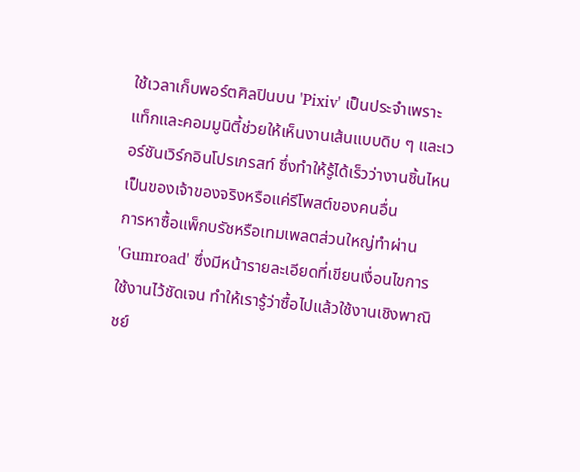ใช้เวลาเก็บพอร์ตศิลปินบน 'Pixiv' เป็นประจำเพราะแท็กและคอมมูนิตี้ช่วยให้เห็นงานเส้นแบบดิบ ๆ และเวอร์ชันเวิร์กอินโปรเกรสท์ ซึ่งทำให้รู้ได้เร็วว่างานชิ้นไหนเป็นของเจ้าของจริงหรือแค่รีโพสต์ของคนอื่น
การหาซื้อแพ็กบรัชหรือเทมเพลตส่วนใหญ่ทำผ่าน 'Gumroad' ซึ่งมีหน้ารายละเอียดที่เขียนเงื่อนไขการใช้งานไว้ชัดเจน ทำให้เรารู้ว่าซื้อไปแล้วใช้งานเชิงพาณิชย์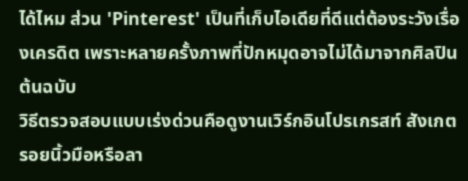ได้ไหม ส่วน 'Pinterest' เป็นที่เก็บไอเดียที่ดีแต่ต้องระวังเรื่องเครดิต เพราะหลายครั้งภาพที่ปักหมุดอาจไม่ได้มาจากศิลปินต้นฉบับ
วิธีตรวจสอบแบบเร่งด่วนคือดูงานเวิร์กอินโปรเกรสท์ สังเกตรอยนิ้วมือหรือลา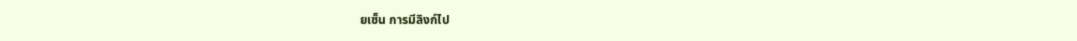ยเซ็น การมีลิงก์ไป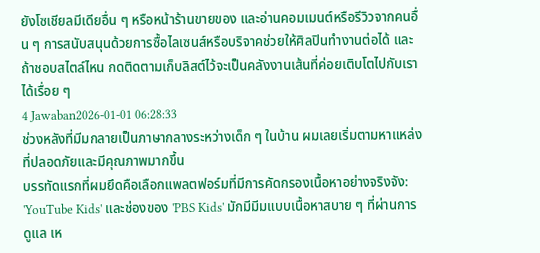ยังโซเชียลมีเดียอื่น ๆ หรือหน้าร้านขายของ และอ่านคอมเมนต์หรือรีวิวจากคนอื่น ๆ การสนับสนุนด้วยการซื้อไลเซนส์หรือบริจาคช่วยให้ศิลปินทำงานต่อได้ และถ้าชอบสไตล์ไหน กดติดตามเก็บลิสต์ไว้จะเป็นคลังงานเส้นที่ค่อยเติบโตไปกับเราได้เรื่อย ๆ
4 Jawaban2026-01-01 06:28:33
ช่วงหลังที่มีมกลายเป็นภาษากลางระหว่างเด็ก ๆ ในบ้าน ผมเลยเริ่มตามหาแหล่งที่ปลอดภัยและมีคุณภาพมากขึ้น
บรรทัดแรกที่ผมยึดคือเลือกแพลตฟอร์มที่มีการคัดกรองเนื้อหาอย่างจริงจัง: 'YouTube Kids' และช่องของ 'PBS Kids' มักมีมีมแบบเนื้อหาสบาย ๆ ที่ผ่านการดูแล เห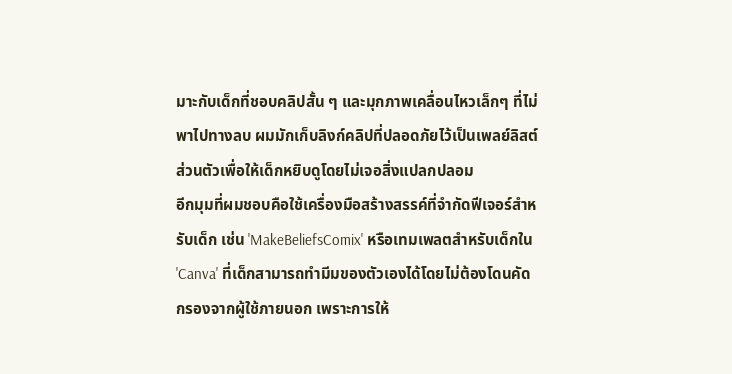มาะกับเด็กที่ชอบคลิปสั้น ๆ และมุกภาพเคลื่อนไหวเล็กๆ ที่ไม่พาไปทางลบ ผมมักเก็บลิงก์คลิปที่ปลอดภัยไว้เป็นเพลย์ลิสต์ส่วนตัวเพื่อให้เด็กหยิบดูโดยไม่เจอสิ่งแปลกปลอม
อีกมุมที่ผมชอบคือใช้เครื่องมือสร้างสรรค์ที่จำกัดฟีเจอร์สำหรับเด็ก เช่น 'MakeBeliefsComix' หรือเทมเพลตสำหรับเด็กใน 'Canva' ที่เด็กสามารถทำมีมของตัวเองได้โดยไม่ต้องโดนคัดกรองจากผู้ใช้ภายนอก เพราะการให้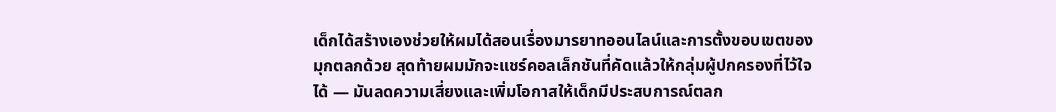เด็กได้สร้างเองช่วยให้ผมได้สอนเรื่องมารยาทออนไลน์และการตั้งขอบเขตของมุกตลกด้วย สุดท้ายผมมักจะแชร์คอลเล็กชันที่คัดแล้วให้กลุ่มผู้ปกครองที่ไว้ใจได้ — มันลดความเสี่ยงและเพิ่มโอกาสให้เด็กมีประสบการณ์ตลก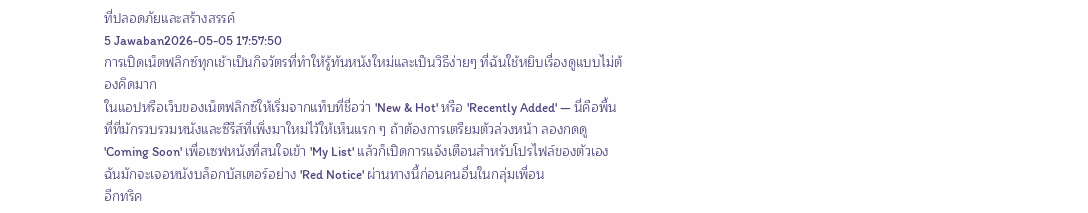ที่ปลอดภัยและสร้างสรรค์
5 Jawaban2026-05-05 17:57:50
การเปิดเน็ตฟลิกซ์ทุกเช้าเป็นกิจวัตรที่ทำให้รู้ทันหนังใหม่และเป็นวิธีง่ายๆ ที่ฉันใช้หยิบเรื่องดูแบบไม่ต้องคิดมาก
ในแอปหรือเว็บของเน็ตฟลิกซ์ให้เริ่มจากแท็บที่ชื่อว่า 'New & Hot' หรือ 'Recently Added' — นี่คือพื้นที่ที่มักรวบรวมหนังและซีรีส์ที่เพิ่งมาใหม่ไว้ให้เห็นแรก ๆ ถ้าต้องการเตรียมตัวล่วงหน้า ลองกดดู 'Coming Soon' เพื่อเซฟหนังที่สนใจเข้า 'My List' แล้วก็เปิดการแจ้งเตือนสำหรับโปรไฟล์ของตัวเอง ฉันมักจะเจอหนังบล็อกบัสเตอร์อย่าง 'Red Notice' ผ่านทางนี้ก่อนคนอื่นในกลุ่มเพื่อน
อีกทริค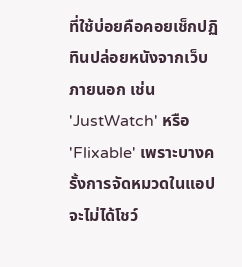ที่ใช้บ่อยคือคอยเช็กปฏิทินปล่อยหนังจากเว็บภายนอก เช่น 'JustWatch' หรือ 'Flixable' เพราะบางครั้งการจัดหมวดในแอปจะไม่ได้โชว์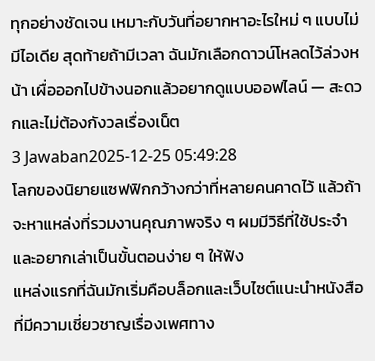ทุกอย่างชัดเจน เหมาะกับวันที่อยากหาอะไรใหม่ ๆ แบบไม่มีไอเดีย สุดท้ายถ้ามีเวลา ฉันมักเลือกดาวน์โหลดไว้ล่วงหน้า เผื่อออกไปข้างนอกแล้วอยากดูแบบออฟไลน์ — สะดวกและไม่ต้องกังวลเรื่องเน็ต
3 Jawaban2025-12-25 05:49:28
โลกของนิยายแซฟฟิกกว้างกว่าที่หลายคนคาดไว้ แล้วถ้าจะหาแหล่งที่รวมงานคุณภาพจริง ๆ ผมมีวิธีที่ใช้ประจำและอยากเล่าเป็นขั้นตอนง่าย ๆ ให้ฟัง
แหล่งแรกที่ฉันมักเริ่มคือบล็อกและเว็บไซต์แนะนำหนังสือที่มีความเชี่ยวชาญเรื่องเพศทาง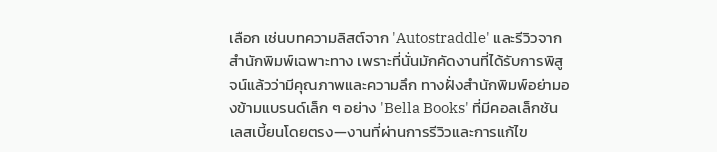เลือก เช่นบทความลิสต์จาก 'Autostraddle' และรีวิวจากสำนักพิมพ์เฉพาะทาง เพราะที่นั่นมักคัดงานที่ได้รับการพิสูจน์แล้วว่ามีคุณภาพและความลึก ทางฝั่งสำนักพิมพ์อย่ามองข้ามแบรนด์เล็ก ๆ อย่าง 'Bella Books' ที่มีคอลเล็กชันเลสเบี้ยนโดยตรง—งานที่ผ่านการรีวิวและการแก้ไข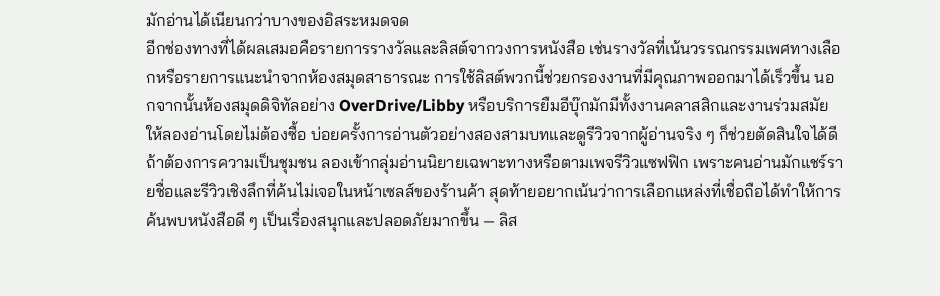มักอ่านได้เนียนกว่าบางของอิสระหมดจด
อีกช่องทางที่ได้ผลเสมอคือรายการรางวัลและลิสต์จากวงการหนังสือ เช่นรางวัลที่เน้นวรรณกรรมเพศทางเลือกหรือรายการแนะนำจากห้องสมุดสาธารณะ การใช้ลิสต์พวกนี้ช่วยกรองงานที่มีคุณภาพออกมาได้เร็วขึ้น นอกจากนั้นห้องสมุดดิจิทัลอย่าง OverDrive/Libby หรือบริการยืมอีบุ๊กมักมีทั้งงานคลาสสิกและงานร่วมสมัยให้ลองอ่านโดยไม่ต้องซื้อ บ่อยครั้งการอ่านตัวอย่างสองสามบทและดูรีวิวจากผู้อ่านจริง ๆ ก็ช่วยตัดสินใจได้ดี
ถ้าต้องการความเป็นชุมชน ลองเข้ากลุ่มอ่านนิยายเฉพาะทางหรือตามเพจรีวิวแซฟฟิก เพราะคนอ่านมักแชร์รายชื่อและรีวิวเชิงลึกที่ค้นไม่เจอในหน้าเซลส์ของร้านค้า สุดท้ายอยากเน้นว่าการเลือกแหล่งที่เชื่อถือได้ทำให้การค้นพบหนังสือดี ๆ เป็นเรื่องสนุกและปลอดภัยมากขึ้น — ลิส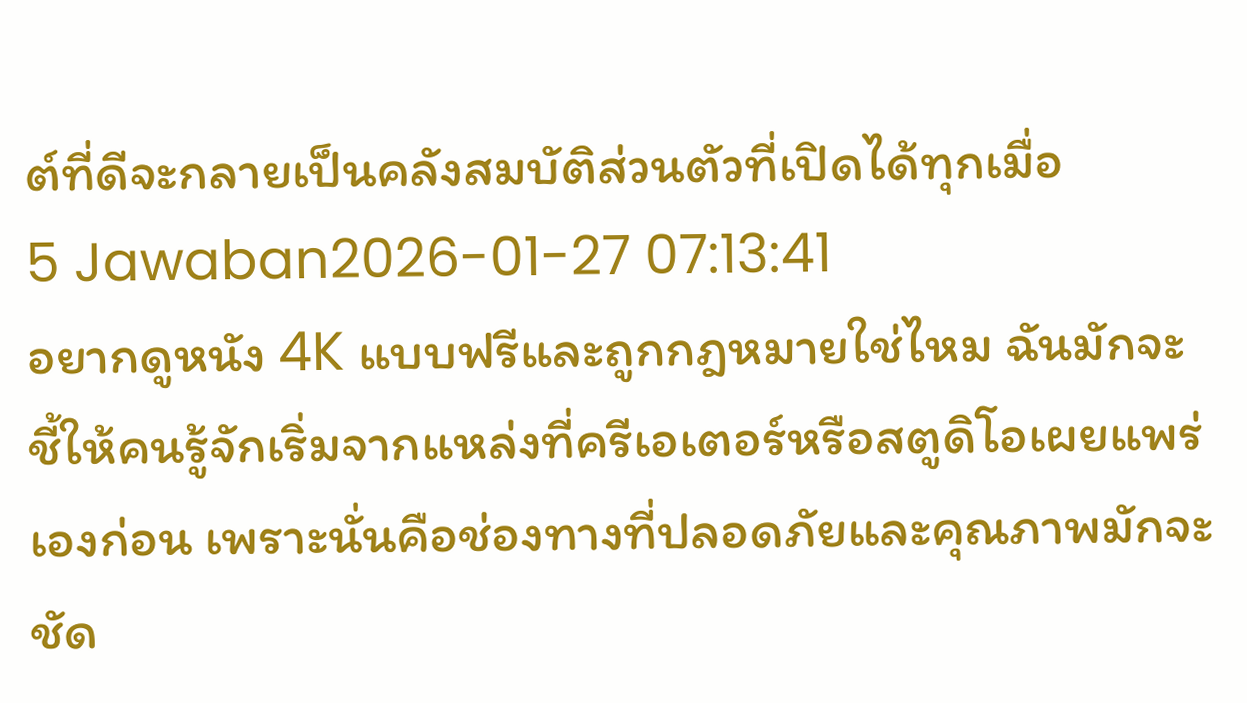ต์ที่ดีจะกลายเป็นคลังสมบัติส่วนตัวที่เปิดได้ทุกเมื่อ
5 Jawaban2026-01-27 07:13:41
อยากดูหนัง 4K แบบฟรีและถูกกฎหมายใช่ไหม ฉันมักจะชี้ให้คนรู้จักเริ่มจากแหล่งที่ครีเอเตอร์หรือสตูดิโอเผยแพร่เองก่อน เพราะนั่นคือช่องทางที่ปลอดภัยและคุณภาพมักจะชัด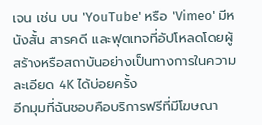เจน เช่น บน 'YouTube' หรือ 'Vimeo' มีหนังสั้น สารคดี และฟุตเทจที่อัปโหลดโดยผู้สร้างหรือสถาบันอย่างเป็นทางการในความละเอียด 4K ได้บ่อยครั้ง
อีกมุมที่ฉันชอบคือบริการฟรีที่มีโฆษณา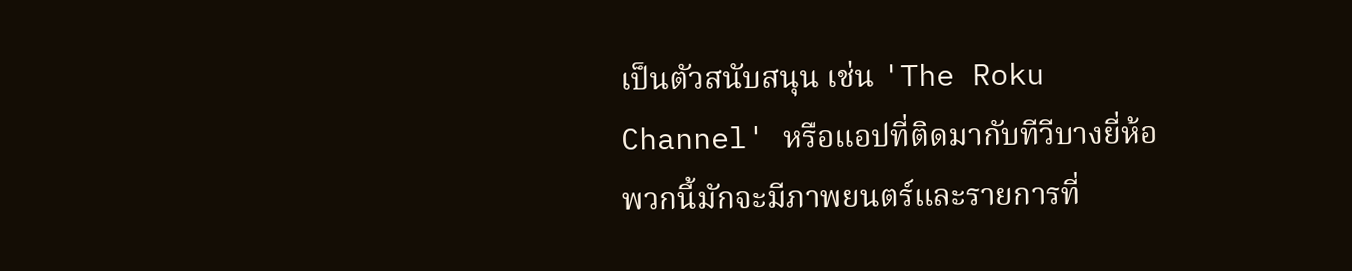เป็นตัวสนับสนุน เช่น 'The Roku Channel' หรือแอปที่ติดมากับทีวีบางยี่ห้อ พวกนี้มักจะมีภาพยนตร์และรายการที่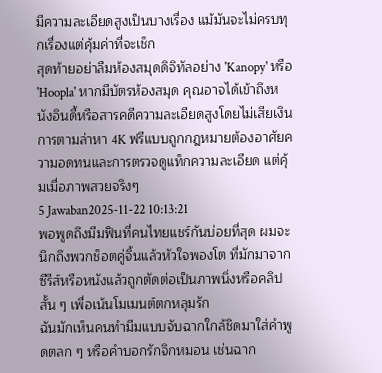มีความละเอียดสูงเป็นบางเรื่อง แม้มันจะไม่ครบทุกเรื่องแต่คุ้มค่าที่จะเช็ก
สุดท้ายอย่าลืมห้องสมุดดิจิทัลอย่าง 'Kanopy' หรือ 'Hoopla' หากมีบัตรห้องสมุด คุณอาจได้เข้าถึงหนังอินดี้หรือสารคดีความละเอียดสูงโดยไม่เสียเงิน การตามล่าหา 4K ฟรีแบบถูกกฎหมายต้องอาศัยความอดทนและการตรวจดูแท็กความละเอียด แต่คุ้มเมื่อภาพสวยจริงๆ
5 Jawaban2025-11-22 10:13:21
พอพูดถึงมีมฟินที่คนไทยแชร์กันบ่อยที่สุด ผมจะนึกถึงพวกช็อตคู่จิ้นแล้วหัวใจพองโต ที่มักมาจากซีรีส์หรือหนังแล้วถูกตัดต่อเป็นภาพนิ่งหรือคลิปสั้น ๆ เพื่อเน้นโมเมนต์ตกหลุมรัก
ฉันมักเห็นคนทำมีมแบบจับฉากใกล้ชิดมาใส่คำพูดตลก ๆ หรือคำบอกรักจิกหมอน เช่นฉาก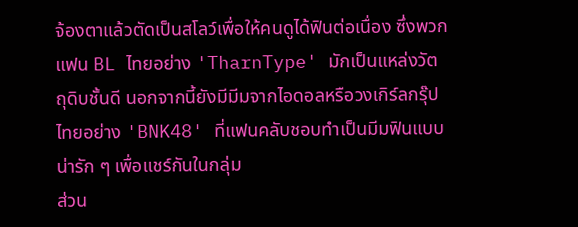จ้องตาแล้วตัดเป็นสโลว์เพื่อให้คนดูได้ฟินต่อเนื่อง ซึ่งพวกแฟน BL ไทยอย่าง 'TharnType' มักเป็นแหล่งวัตถุดิบชั้นดี นอกจากนี้ยังมีมีมจากไอดอลหรือวงเกิร์ลกรุ๊ปไทยอย่าง 'BNK48' ที่แฟนคลับชอบทำเป็นมีมฟินแบบน่ารัก ๆ เพื่อแชร์กันในกลุ่ม
ส่วน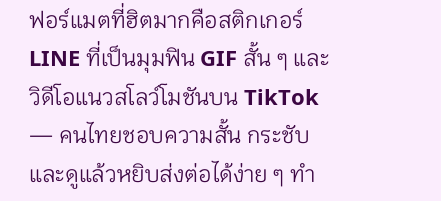ฟอร์แมตที่ฮิตมากคือสติกเกอร์ LINE ที่เป็นมุมฟิน GIF สั้น ๆ และวิดีโอแนวสโลว์โมชันบน TikTok — คนไทยชอบความสั้น กระชับ และดูแล้วหยิบส่งต่อได้ง่าย ๆ ทำ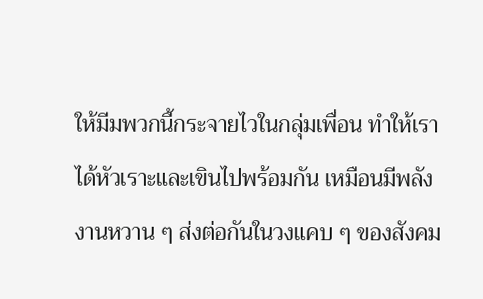ให้มีมพวกนี้กระจายไวในกลุ่มเพื่อน ทำให้เราได้หัวเราะและเขินไปพร้อมกัน เหมือนมีพลังงานหวาน ๆ ส่งต่อกันในวงแคบ ๆ ของสังคม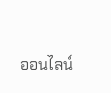ออนไลน์